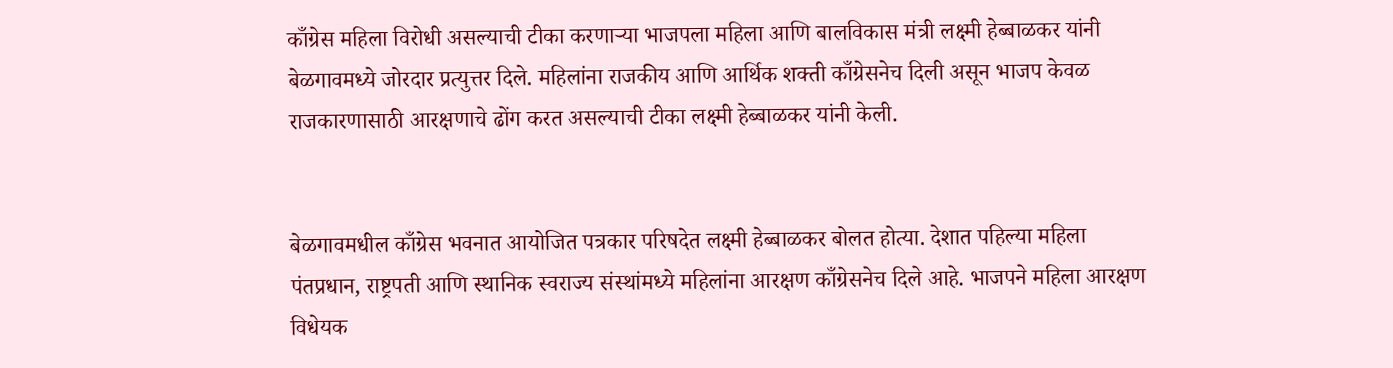काँग्रेस महिला विरोधी असल्याची टीका करणाऱ्या भाजपला महिला आणि बालविकास मंत्री लक्ष्मी हेब्बाळकर यांनी बेळगावमध्ये जोरदार प्रत्युत्तर दिले. महिलांना राजकीय आणि आर्थिक शक्ती काँग्रेसनेच दिली असून भाजप केवळ राजकारणासाठी आरक्षणाचे ढोंग करत असल्याची टीका लक्ष्मी हेब्बाळकर यांनी केली.


बेळगावमधील काँग्रेस भवनात आयोजित पत्रकार परिषदेत लक्ष्मी हेब्बाळकर बोलत होत्या. देशात पहिल्या महिला पंतप्रधान, राष्ट्रपती आणि स्थानिक स्वराज्य संस्थांमध्ये महिलांना आरक्षण काँग्रेसनेच दिले आहे. भाजपने महिला आरक्षण विधेयक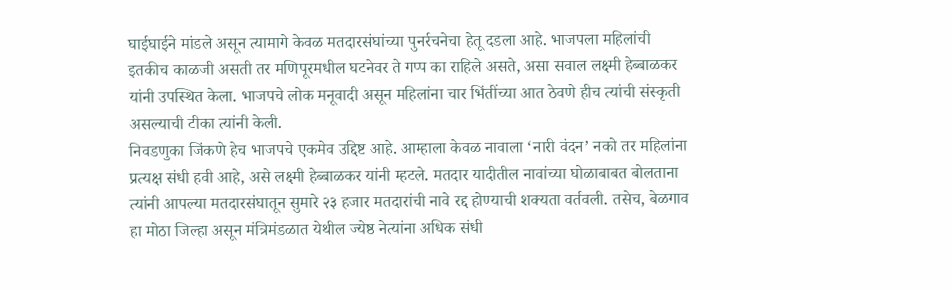घाईघाईने मांडले असून त्यामागे केवळ मतदारसंघांच्या पुनर्रचनेचा हेतू दडला आहे. भाजपला महिलांची इतकीच काळजी असती तर मणिपूरमधील घटनेवर ते गप्प का राहिले असते, असा सवाल लक्ष्मी हेब्बाळकर यांनी उपस्थित केला. भाजपचे लोक मनूवादी असून महिलांना चार भिंतींच्या आत ठेवणे हीच त्यांची संस्कृती असल्याची टीका त्यांनी केली.
निवडणुका जिंकणे हेच भाजपचे एकमेव उद्दिष्ट आहे. आम्हाला केवळ नावाला ‘नारी वंदन’ नको तर महिलांना प्रत्यक्ष संधी हवी आहे, असे लक्ष्मी हेब्बाळकर यांनी म्हटले. मतदार यादीतील नावांच्या घोळाबाबत बोलताना त्यांनी आपल्या मतदारसंघातून सुमारे २३ हजार मतदारांची नावे रद्द होण्याची शक्यता वर्तवली. तसेच, बेळगाव हा मोठा जिल्हा असून मंत्रिमंडळात येथील ज्येष्ठ नेत्यांना अधिक संधी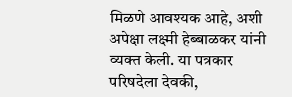मिळणे आवश्यक आहे, अशी अपेक्षा लक्ष्मी हेब्बाळकर यांनी व्यक्त केली. या पत्रकार परिषदेला देवकी,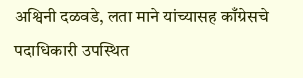अश्विनी दळवडे, लता माने यांच्यासह काँग्रेसचे पदाधिकारी उपस्थित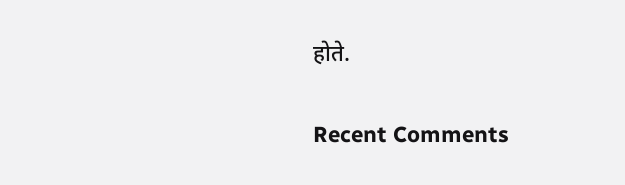होते.


Recent Comments